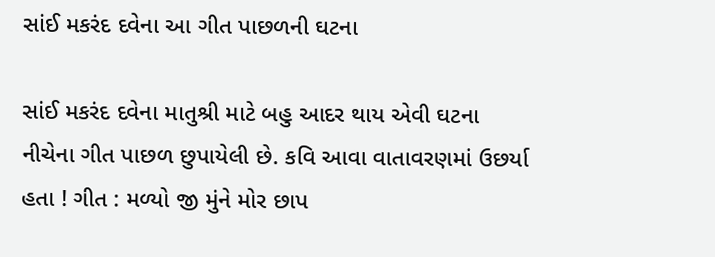સાંઈ મકરંદ દવેના આ ગીત પાછળની ઘટના

સાંઈ મકરંદ દવેના માતુશ્રી માટે બહુ આદર થાય એવી ઘટના નીચેના ગીત પાછળ છુપાયેલી છે. કવિ આવા વાતાવરણમાં ઉછર્યા હતા ! ગીત : મળ્યો જી મુંને મોર છાપ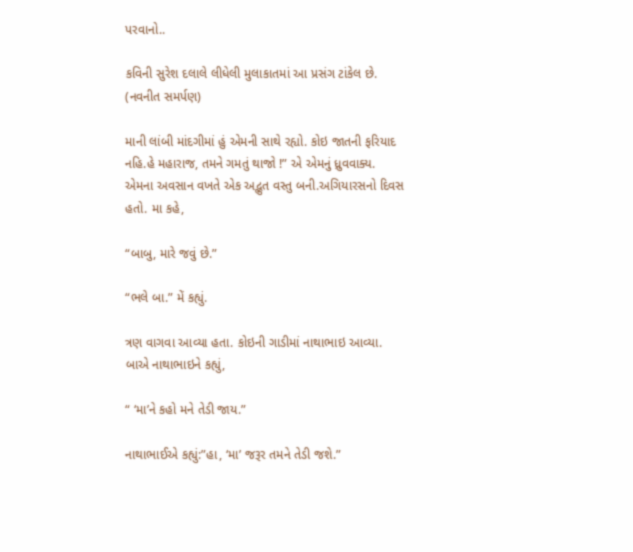પરવાનો..

કવિની સુરેશ દલાલે લીધેલી મુલાકાતમાં આ પ્રસંગ ટાંકેલ છે. (નવનીત સમર્પણ)

માની લાંબી માંદગીમાં હું એમની સાથે રહ્યો. કોઇ જાતની ફરિયાદ નહિ.હે મહારાજ, તમને ગમતું થાજો !” એ એમનું ધ્રુવવાક્ય. એમના અવસાન વખતે એક અદ્ભુત વસ્તુ બની.અગિયારસનો દિવસ હતો. મા કહે,

“બાબુ, મારે જવું છે.”

“ભલે બા.” મેં કહ્યું.

ત્રણ વાગવા આવ્યા હતા. કોઇની ગાડીમાં નાથાભાઇ આવ્યા. બાએ નાથાભાઇને કહ્યું,

“ ‘મા’ને કહો મને તેડી જાય.”

નાથાભાઈએ કહ્યું:”હા, ‘મા’ જરૂર તમને તેડી જશે.”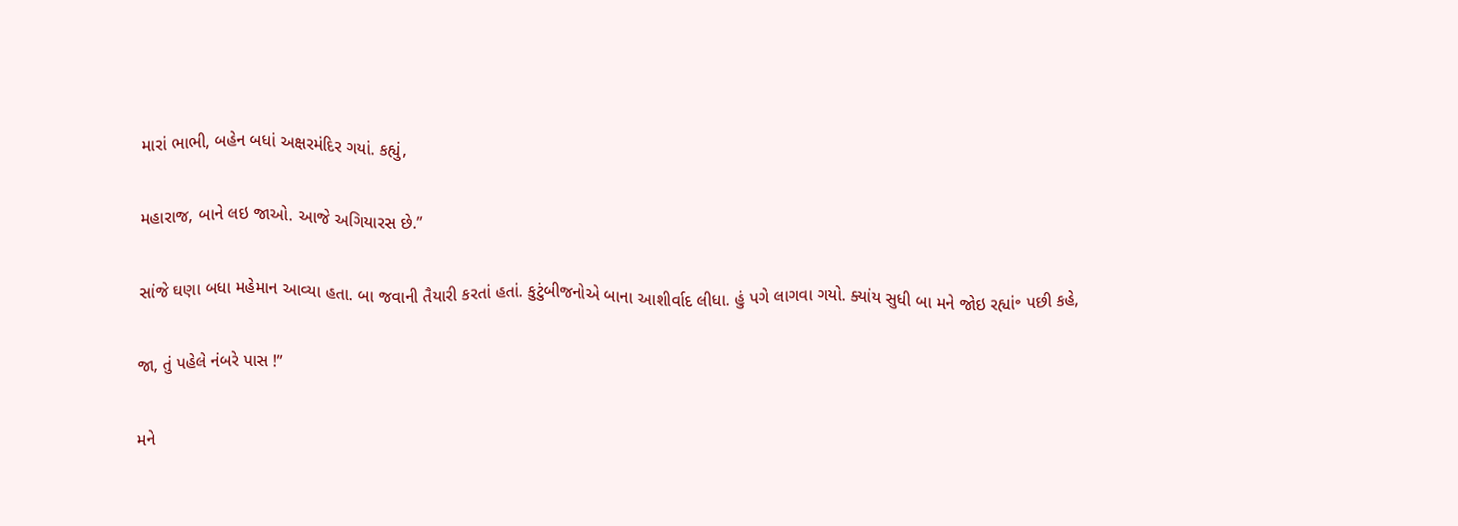મારાં ભાભી, બહેન બધાં અક્ષરમંદિર ગયાં. કહ્યું,

મહારાજ, બાને લઇ જાઓ. આજે અગિયારસ છે.”

સાંજે ઘણા બધા મહેમાન આવ્યા હતા. બા જવાની તૈયારી કરતાં હતાં. કુટુંબીજનોએ બાના આશીર્વાદ લીધા. હું પગે લાગવા ગયો. ક્યાંય સુધી બા મને જોઇ રહ્યાં॰ પછી કહે,

જા, તું પહેલે નંબરે પાસ !”

મને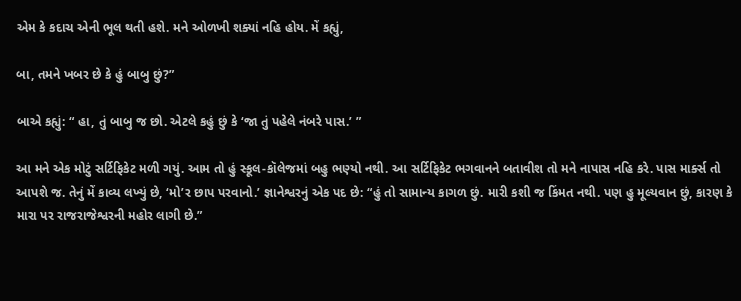એમ કે કદાચ એની ભૂલ થતી હશે. મને ઓળખી શક્યાં નહિ હોય. મેં કહ્યું,

બા, તમને ખબર છે કે હું બાબુ છું?”

બાએ કહ્યું: “ હા, તું બાબુ જ છો. એટલે કહું છું કે ‘જા તું પહેલે નંબરે પાસ.’ ”

આ મને એક મોટું સર્ટિફિકેટ મળી ગયું. આમ તો હું સ્કૂલ-કૉલેજમાં બહુ ભણ્યો નથી. આ સર્ટિફિકેટ ભગવાનને બતાવીશ તો મને નાપાસ નહિ કરે. પાસ માર્ક્સ તો આપશે જ. તેનું મેં કાવ્ય લખ્યું છે, ‘મો’ર છાપ પરવાનો.’ જ્ઞાનેશ્વરનું એક પદ છે: “હું તો સામાન્ય કાગળ છું. મારી કશી જ કિંમત નથી. પણ હુ મૂલ્યવાન છું, કારણ કે મારા પર રાજરાજેશ્વરની મહોર લાગી છે.”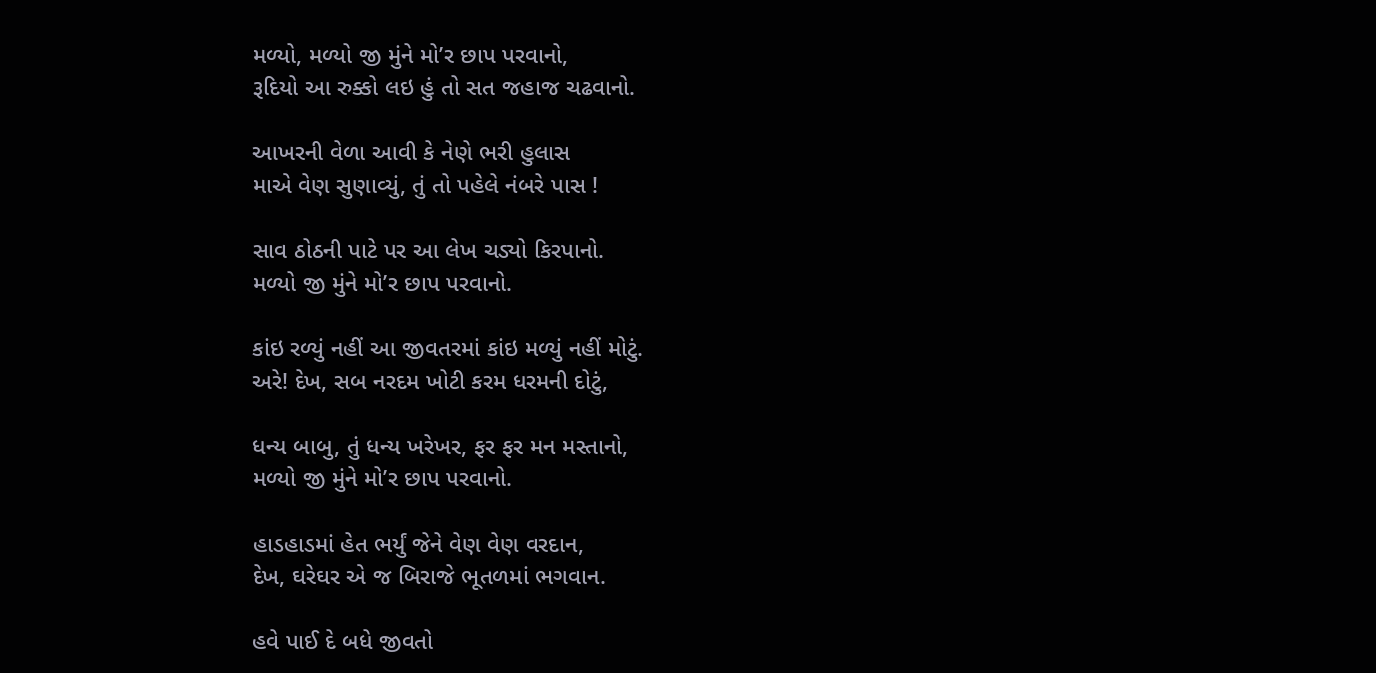મળ્યો, મળ્યો જી મુંને મો’ર છાપ પરવાનો,
રૂદિયો આ રુક્કો લઇ હું તો સત જહાજ ચઢવાનો.

આખરની વેળા આવી કે નેણે ભરી હુલાસ
માએ વેણ સુણાવ્યું, તું તો પહેલે નંબરે પાસ !

સાવ ઠોઠની પાટે પર આ લેખ ચડ્યો કિરપાનો.
મળ્યો જી મુંને મો’ર છાપ પરવાનો.

કાંઇ રળ્યું નહીં આ જીવતરમાં કાંઇ મળ્યું નહીં મોટું.
અરે! દેખ, સબ નરદમ ખોટી કરમ ધરમની દોટું,

ધન્ય બાબુ, તું ધન્ય ખરેખર, ફર ફર મન મસ્તાનો,
મળ્યો જી મુંને મો’ર છાપ પરવાનો.

હાડહાડમાં હેત ભર્યું જેને વેણ વેણ વરદાન,
દેખ, ઘરેઘર એ જ બિરાજે ભૂતળમાં ભગવાન.

હવે પાઈ દે બધે જીવતો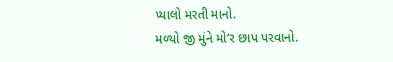પ્યાલો મરતી માનો.
મળ્યો જી મુંને મો’ર છાપ પરવાનો.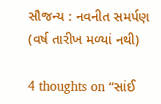સૌજન્ય : નવનીત સમર્પણ (વર્ષ તારીખ મળ્યાં નથી)

4 thoughts on “સાંઈ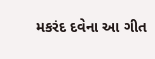મકરંદ દવેના આ ગીત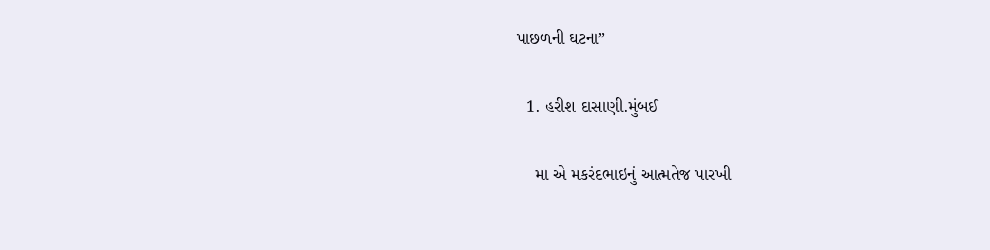પાછળની ઘટના”

  1. હરીશ દાસાણી.મુંબઈ

    મા એ મકરંદભાઇનું આત્મતેજ પારખી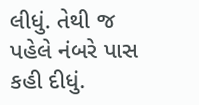લીધું. તેથી જ પહેલે નંબરે પાસ કહી દીધું.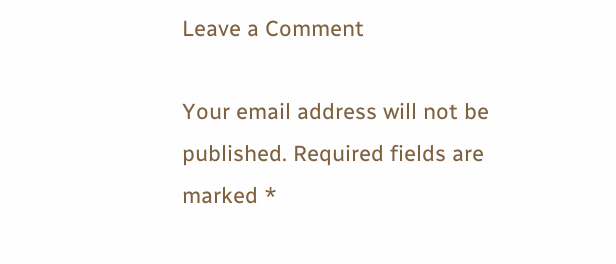Leave a Comment

Your email address will not be published. Required fields are marked *